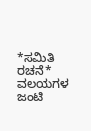*ಸಮಿತಿ ರಚನೆ*
ವಲಯಗಳ ಜಂಟಿ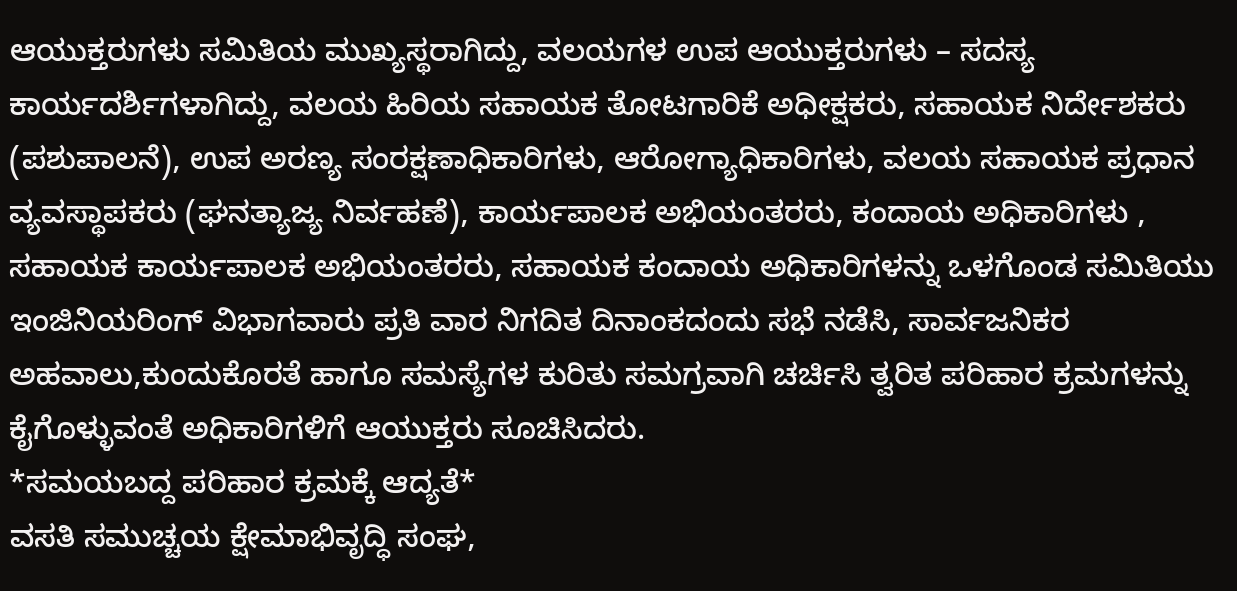ಆಯುಕ್ತರುಗಳು ಸಮಿತಿಯ ಮುಖ್ಯಸ್ಥರಾಗಿದ್ದು, ವಲಯಗಳ ಉಪ ಆಯುಕ್ತರುಗಳು – ಸದಸ್ಯ ಕಾರ್ಯದರ್ಶಿಗಳಾಗಿದ್ದು, ವಲಯ ಹಿರಿಯ ಸಹಾಯಕ ತೋಟಗಾರಿಕೆ ಅಧೀಕ್ಷಕರು, ಸಹಾಯಕ ನಿರ್ದೇಶಕರು (ಪಶುಪಾಲನೆ), ಉಪ ಅರಣ್ಯ ಸಂರಕ್ಷಣಾಧಿಕಾರಿಗಳು, ಆರೋಗ್ಯಾಧಿಕಾರಿಗಳು, ವಲಯ ಸಹಾಯಕ ಪ್ರಧಾನ ವ್ಯವಸ್ಥಾಪಕರು (ಘನತ್ಯಾಜ್ಯ ನಿರ್ವಹಣೆ), ಕಾರ್ಯಪಾಲಕ ಅಭಿಯಂತರರು, ಕಂದಾಯ ಅಧಿಕಾರಿಗಳು , ಸಹಾಯಕ ಕಾರ್ಯಪಾಲಕ ಅಭಿಯಂತರರು, ಸಹಾಯಕ ಕಂದಾಯ ಅಧಿಕಾರಿಗಳನ್ನು ಒಳಗೊಂಡ ಸಮಿತಿಯು ಇಂಜಿನಿಯರಿಂಗ್ ವಿಭಾಗವಾರು ಪ್ರತಿ ವಾರ ನಿಗದಿತ ದಿನಾಂಕದಂದು ಸಭೆ ನಡೆಸಿ, ಸಾರ್ವಜನಿಕರ ಅಹವಾಲು,ಕುಂದುಕೊರತೆ ಹಾಗೂ ಸಮಸ್ಯೆಗಳ ಕುರಿತು ಸಮಗ್ರವಾಗಿ ಚರ್ಚಿಸಿ ತ್ವರಿತ ಪರಿಹಾರ ಕ್ರಮಗಳನ್ನು ಕೈಗೊಳ್ಳುವಂತೆ ಅಧಿಕಾರಿಗಳಿಗೆ ಆಯುಕ್ತರು ಸೂಚಿಸಿದರು.
*ಸಮಯಬದ್ದ ಪರಿಹಾರ ಕ್ರಮಕ್ಕೆ ಆದ್ಯತೆ*
ವಸತಿ ಸಮುಚ್ಚಯ ಕ್ಷೇಮಾಭಿವೃದ್ಧಿ ಸಂಘ,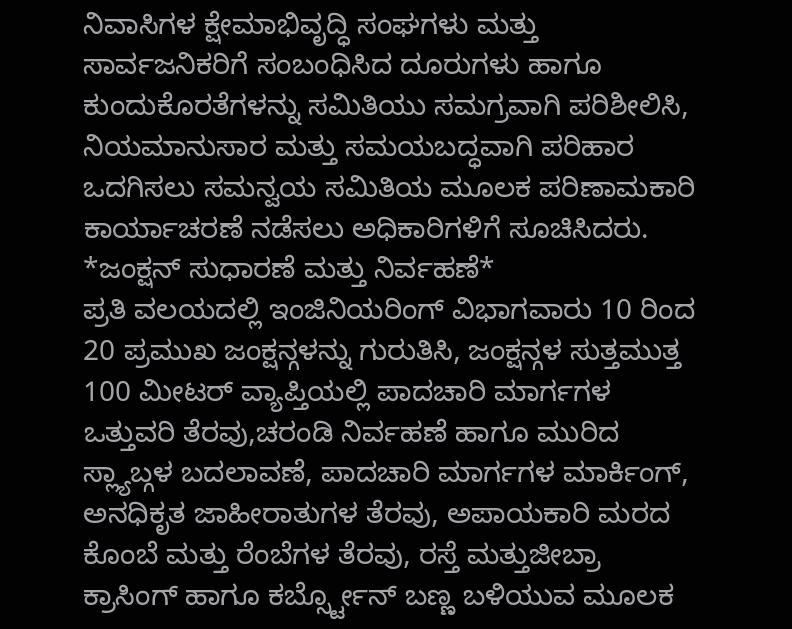ನಿವಾಸಿಗಳ ಕ್ಷೇಮಾಭಿವೃದ್ಧಿ ಸಂಘಗಳು ಮತ್ತು ಸಾರ್ವಜನಿಕರಿಗೆ ಸಂಬಂಧಿಸಿದ ದೂರುಗಳು ಹಾಗೂ ಕುಂದುಕೊರತೆಗಳನ್ನು ಸಮಿತಿಯು ಸಮಗ್ರವಾಗಿ ಪರಿಶೀಲಿಸಿ, ನಿಯಮಾನುಸಾರ ಮತ್ತು ಸಮಯಬದ್ಧವಾಗಿ ಪರಿಹಾರ ಒದಗಿಸಲು ಸಮನ್ವಯ ಸಮಿತಿಯ ಮೂಲಕ ಪರಿಣಾಮಕಾರಿ ಕಾರ್ಯಾಚರಣೆ ನಡೆಸಲು ಅಧಿಕಾರಿಗಳಿಗೆ ಸೂಚಿಸಿದರು.
*ಜಂಕ್ಷನ್ ಸುಧಾರಣೆ ಮತ್ತು ನಿರ್ವಹಣೆ*
ಪ್ರತಿ ವಲಯದಲ್ಲಿ ಇಂಜಿನಿಯರಿಂಗ್ ವಿಭಾಗವಾರು 10 ರಿಂದ 20 ಪ್ರಮುಖ ಜಂಕ್ಷನ್ಗಳನ್ನು ಗುರುತಿಸಿ, ಜಂಕ್ಷನ್ಗಳ ಸುತ್ತಮುತ್ತ 100 ಮೀಟರ್ ವ್ಯಾಪ್ತಿಯಲ್ಲಿ ಪಾದಚಾರಿ ಮಾರ್ಗಗಳ ಒತ್ತುವರಿ ತೆರವು,ಚರಂಡಿ ನಿರ್ವಹಣೆ ಹಾಗೂ ಮುರಿದ ಸ್ಲ್ಯಾಬ್ಗಳ ಬದಲಾವಣೆ, ಪಾದಚಾರಿ ಮಾರ್ಗಗಳ ಮಾರ್ಕಿಂಗ್, ಅನಧಿಕೃತ ಜಾಹೀರಾತುಗಳ ತೆರವು, ಅಪಾಯಕಾರಿ ಮರದ ಕೊಂಬೆ ಮತ್ತು ರೆಂಬೆಗಳ ತೆರವು, ರಸ್ತೆ ಮತ್ತುಜೀಬ್ರಾ ಕ್ರಾಸಿಂಗ್ ಹಾಗೂ ಕರ್ಬ್ಸ್ಟೋನ್ ಬಣ್ಣ ಬಳಿಯುವ ಮೂಲಕ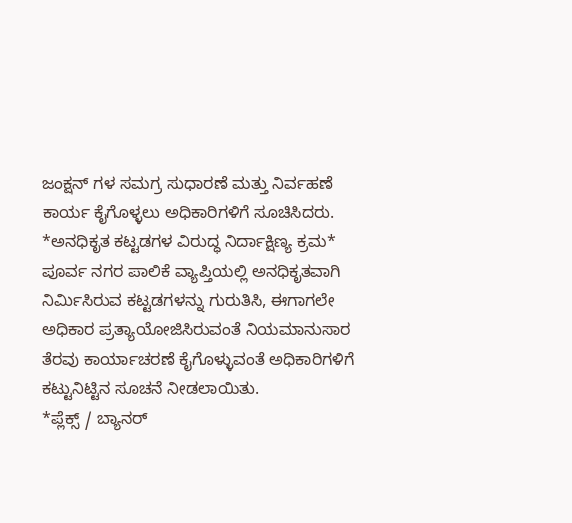ಜಂಕ್ಷನ್ ಗಳ ಸಮಗ್ರ ಸುಧಾರಣೆ ಮತ್ತು ನಿರ್ವಹಣೆ ಕಾರ್ಯ ಕೈಗೊಳ್ಳಲು ಅಧಿಕಾರಿಗಳಿಗೆ ಸೂಚಿಸಿದರು.
*ಅನಧಿಕೃತ ಕಟ್ಟಡಗಳ ವಿರುದ್ಧ ನಿರ್ದಾಕ್ಷಿಣ್ಯ ಕ್ರಮ*
ಪೂರ್ವ ನಗರ ಪಾಲಿಕೆ ವ್ಯಾಪ್ತಿಯಲ್ಲಿ ಅನಧಿಕೃತವಾಗಿ ನಿರ್ಮಿಸಿರುವ ಕಟ್ಟಡಗಳನ್ನು ಗುರುತಿಸಿ, ಈಗಾಗಲೇ ಅಧಿಕಾರ ಪ್ರತ್ಯಾಯೋಜಿಸಿರುವಂತೆ ನಿಯಮಾನುಸಾರ ತೆರವು ಕಾರ್ಯಾಚರಣೆ ಕೈಗೊಳ್ಳುವಂತೆ ಅಧಿಕಾರಿಗಳಿಗೆ ಕಟ್ಟುನಿಟ್ಟಿನ ಸೂಚನೆ ನೀಡಲಾಯಿತು.
*ಪ್ಲೆಕ್ಸ್ / ಬ್ಯಾನರ್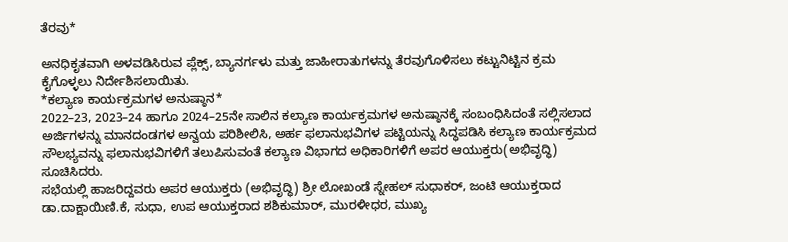ತೆರವು*

ಅನಧಿಕೃತವಾಗಿ ಅಳವಡಿಸಿರುವ ಪ್ಲೆಕ್ಸ್, ಬ್ಯಾನರ್ಗಳು ಮತ್ತು ಜಾಹೀರಾತುಗಳನ್ನು ತೆರವುಗೊಳಿಸಲು ಕಟ್ಟುನಿಟ್ಟಿನ ಕ್ರಮ ಕೈಗೊಳ್ಳಲು ನಿರ್ದೇಶಿಸಲಾಯಿತು.
*ಕಲ್ಯಾಣ ಕಾರ್ಯಕ್ರಮಗಳ ಅನುಷ್ಠಾನ*
2022–23, 2023–24 ಹಾಗೂ 2024–25ನೇ ಸಾಲಿನ ಕಲ್ಯಾಣ ಕಾರ್ಯಕ್ರಮಗಳ ಅನುಷ್ಠಾನಕ್ಕೆ ಸಂಬಂಧಿಸಿದಂತೆ ಸಲ್ಲಿಸಲಾದ ಅರ್ಜಿಗಳನ್ನು ಮಾನದಂಡಗಳ ಅನ್ವಯ ಪರಿಶೀಲಿಸಿ, ಅರ್ಹ ಫಲಾನುಭವಿಗಳ ಪಟ್ಟಿಯನ್ನು ಸಿದ್ಧಪಡಿಸಿ ಕಲ್ಯಾಣ ಕಾರ್ಯಕ್ರಮದ ಸೌಲಭ್ಯವನ್ನು ಫಲಾನುಭವಿಗಳಿಗೆ ತಲುಪಿಸುವಂತೆ ಕಲ್ಯಾಣ ವಿಭಾಗದ ಅಧಿಕಾರಿಗಳಿಗೆ ಅಪರ ಆಯುಕ್ತರು(ಅಭಿವೃದ್ಧಿ) ಸೂಚಿಸಿದರು.
ಸಭೆಯಲ್ಲಿ ಹಾಜರಿದ್ದವರು ಅಪರ ಆಯುಕ್ತರು (ಅಭಿವೃದ್ಧಿ) ಶ್ರೀ ಲೋಖಂಡೆ ಸ್ನೇಹಲ್ ಸುಧಾಕರ್, ಜಂಟಿ ಆಯುಕ್ತರಾದ ಡಾ.ದಾಕ್ಷಾಯಿಣಿ.ಕೆ, ಸುಧಾ, ಉಪ ಆಯುಕ್ತರಾದ ಶಶಿಕುಮಾರ್, ಮುರಳೀಧರ, ಮುಖ್ಯ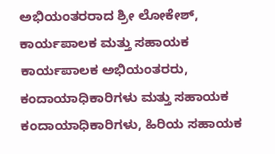ಅಭಿಯಂತರರಾದ ಶ್ರೀ ಲೋಕೇಶ್, ಕಾರ್ಯಪಾಲಕ ಮತ್ತು ಸಹಾಯಕ ಕಾರ್ಯಪಾಲಕ ಅಭಿಯಂತರರು, ಕಂದಾಯಾಧಿಕಾರಿಗಳು ಮತ್ತು ಸಹಾಯಕ ಕಂದಾಯಾಧಿಕಾರಿಗಳು, ಹಿರಿಯ ಸಹಾಯಕ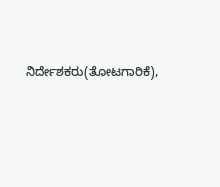ನಿರ್ದೇಶಕರು(ತೋಟಗಾರಿಕೆ),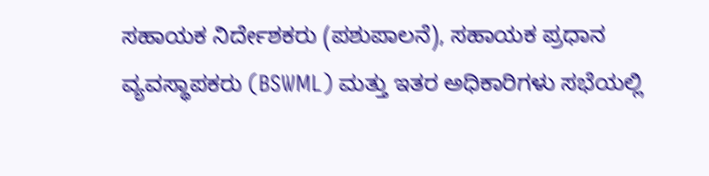ಸಹಾಯಕ ನಿರ್ದೇಶಕರು (ಪಶುಪಾಲನೆ), ಸಹಾಯಕ ಪ್ರಧಾನ ವ್ಯವಸ್ಥಾಪಕರು (BSWML) ಮತ್ತು ಇತರ ಅಧಿಕಾರಿಗಳು ಸಭೆಯಲ್ಲಿ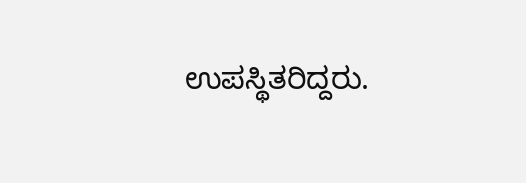ಉಪಸ್ಥಿತರಿದ್ದರು.